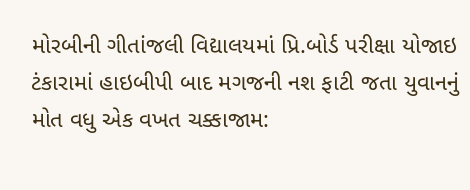મોરબીની ગીતાંજલી વિદ્યાલયમાં પ્રિ.બોર્ડ પરીક્ષા યોજાઇ ટંકારામાં હાઇબીપી બાદ મગજની નશ ફાટી જતા યુવાનનું મોત વધુ એક વખત ચક્કાજામ: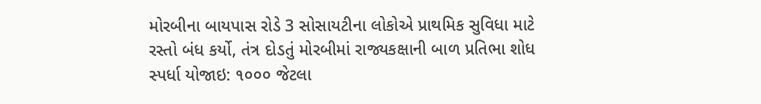મોરબીના બાયપાસ રોડે 3 સોસાયટીના લોકોએ પ્રાથમિક સુવિધા માટે રસ્તો બંધ કર્યો, તંત્ર દોડતું મોરબીમાં રાજ્યકક્ષાની બાળ પ્રતિભા શોધ સ્પર્ધા યોજાઇ: ૧૦૦૦ જેટલા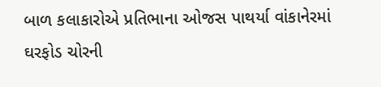બાળ કલાકારોએ પ્રતિભાના ઓજસ પાથર્યા વાંકાનેરમાં ઘરફોડ ચોરની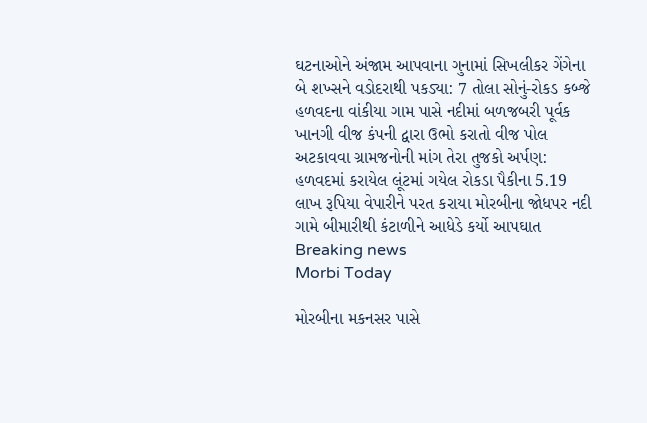ઘટનાઓને અંજામ આપવાના ગુનામાં સિખલીકર ગેંગેના બે શખ્સને વડોદરાથી પકડ્યા: 7 તોલા સોનું-રોકડ કબ્જે હળવદના વાંકીયા ગામ પાસે નદીમાં બળજબરી પૂર્વક ખાનગી વીજ કંપની દ્વારા ઉભો કરાતો વીજ પોલ અટકાવવા ગ્રામજનોની માંગ તેરા તુજકો અર્પણ: હળવદમાં કરાયેલ લૂંટમાં ગયેલ રોકડા પૈકીના 5.19 લાખ રૂપિયા વેપારીને પરત કરાયા મોરબીના જોધપર નદી ગામે બીમારીથી કંટાળીને આધેડે કર્યો આપઘાત
Breaking news
Morbi Today

મોરબીના મકનસર પાસે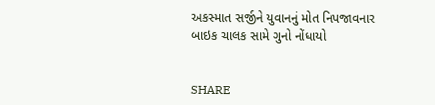અકસ્માત સર્જીને યુવાનનું મોત નિપજાવનાર બાઇક ચાલક સામે ગુનો નોંધાયો


SHARE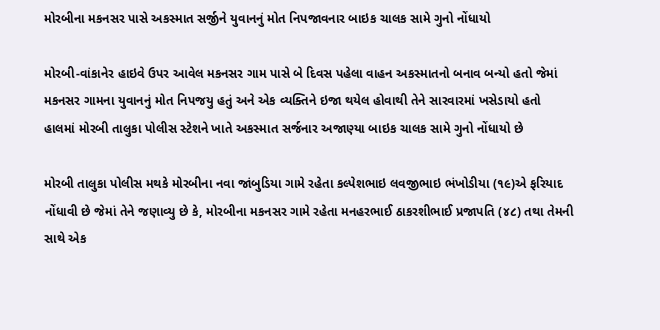મોરબીના મકનસર પાસે અકસ્માત સર્જીને યુવાનનું મોત નિપજાવનાર બાઇક ચાલક સામે ગુનો નોંધાયો

મોરબી-વાંકાનેર હાઇવે ઉપર આવેલ મકનસર ગામ પાસે બે દિવસ પહેલા વાહન અકસ્માતનો બનાવ બન્યો હતો જેમાં મકનસર ગામના યુવાનનું મોત નિપજયુ હતું અને એક વ્યક્તિને ઇજા થયેલ હોવાથી તેને સારવારમાં ખસેડાયો હતો હાલમાં મોરબી તાલુકા પોલીસ સ્ટેશને ખાતે અકસ્માત સર્જનાર અજાણ્યા બાઇક ચાલક સામે ગુનો નોંધાયો છે

મોરબી તાલુકા પોલીસ મથકે મોરબીના નવા જાંબુડિયા ગામે રહેતા કલ્પેશભાઇ લવજીભાઇ ભંખોડીયા (૧૯)એ ફરિયાદ નોંધાવી છે જેમાં તેને જણાવ્યુ છે કે, મોરબીના મકનસર ગામે રહેતા મનહરભાઈ ઠાકરશીભાઈ પ્રજાપતિ (૪૮) તથા તેમની સાથે એક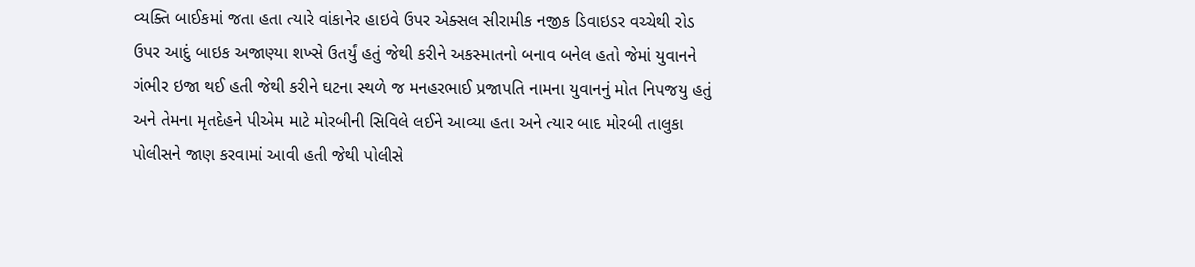વ્યક્તિ બાઈકમાં જતા હતા ત્યારે વાંકાનેર હાઇવે ઉપર એક્સલ સીરામીક નજીક ડિવાઇડર વચ્ચેથી રોડ ઉપર આદું બાઇક અજાણ્યા શખ્સે ઉતર્યું હતું જેથી કરીને અકસ્માતનો બનાવ બનેલ હતો જેમાં યુવાનને ગંભીર ઇજા થઈ હતી જેથી કરીને ઘટના સ્થળે જ મનહરભાઈ પ્રજાપતિ નામના યુવાનનું મોત નિપજયુ હતું અને તેમના મૃતદેહને પીએમ માટે મોરબીની સિવિલે લઈને આવ્યા હતા અને ત્યાર બાદ મોરબી તાલુકા પોલીસને જાણ કરવામાં આવી હતી જેથી પોલીસે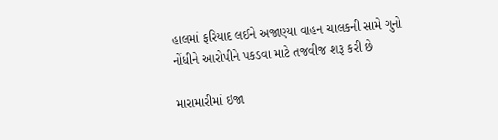હાલમાં ફરિયાદ લઈને અજાણ્યા વાહન ચાલકની સામે ગુનો નોંધીને આરોપીને પકડવા માટે તજવીજ શરૂ કરી છે

મારામારીમાં ઇજા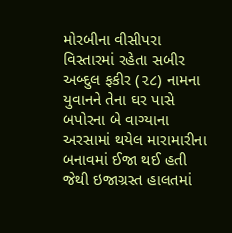મોરબીના વીસીપરા વિસ્તારમાં રહેતા સબીર અબ્દુલ ફકીર (૨૮) નામના યુવાનને તેના ઘર પાસે બપોરના બે વાગ્યાના અરસામાં થયેલ મારામારીના બનાવમાં ઈજા થઈ હતી જેથી ઇજાગ્રસ્ત હાલતમાં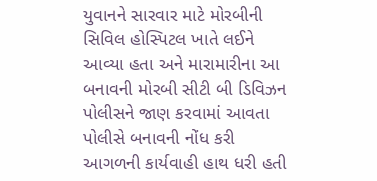યુવાનને સારવાર માટે મોરબીની સિવિલ હોસ્પિટલ ખાતે લઈને આવ્યા હતા અને મારામારીના આ બનાવની મોરબી સીટી બી ડિવિઝન પોલીસને જાણ કરવામાં આવતા પોલીસે બનાવની નોંધ કરી આગળની કાર્યવાહી હાથ ધરી હતી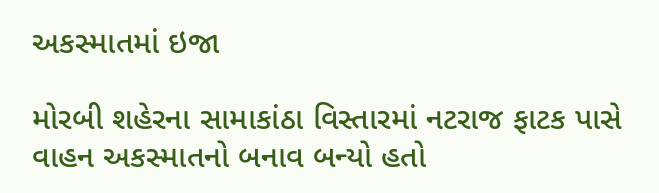અકસ્માતમાં ઇજા

મોરબી શહેરના સામાકાંઠા વિસ્તારમાં નટરાજ ફાટક પાસે વાહન અકસ્માતનો બનાવ બન્યો હતો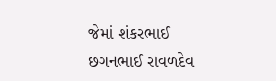જેમાં શંકરભાઈ છગનભાઈ રાવળદેવ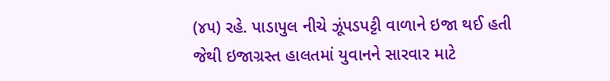(૪૫) રહે. પાડાપુલ નીચે ઝૂંપડપટ્ટી વાળાને ઇજા થઈ હતી જેથી ઇજાગ્રસ્ત હાલતમાં યુવાનને સારવાર માટે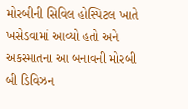મોરબીની સિવિલ હોસ્પિટલ ખાતે ખસેડવામાં આવ્યો હતો અને અકસ્માતના આ બનાવની મોરબી બી ડિવિઝન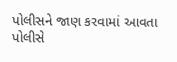પોલીસને જાણ કરવામાં આવતા પોલીસે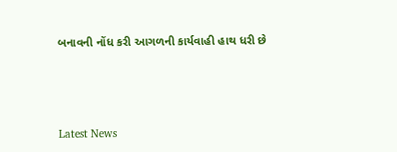બનાવની નોંધ કરી આગળની કાર્યવાહી હાથ ધરી છે






Latest News